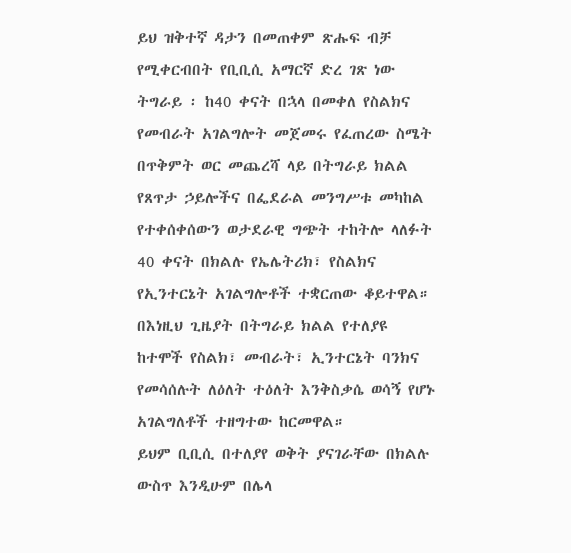ይህ ዝቅተኛ ዳታን በመጠቀም ጽሑፍ ብቻ የሚቀርብበት የቢቢሲ አማርኛ ድረ ገጽ ነው
ትግራይ ፡ ከ40 ቀናት በኋላ በመቀለ የስልክና የመብራት አገልግሎት መጀመሩ የፈጠረው ስሜት
በጥቅምት ወር መጨረሻ ላይ በትግራይ ክልል የጸጥታ ኃይሎችና በፌደራል መንግሥቱ መካከል የተቀሰቀሰውን ወታደራዊ ግጭት ተከትሎ ላለፉት 40 ቀናት በክልሉ የኤሌትሪክ፣ የስልክና የኢንተርኔት አገልግሎቶች ተቋርጠው ቆይተዋል።
በእነዚህ ጊዜያት በትግራይ ክልል የተለያዩ ከተሞች የስልክ፣ መብራት፣ ኢንተርኔት ባንክና የመሳሰሉት ለዕለት ተዕለት እንቅስቃሴ ወሳኝ የሆኑ አገልግለቶች ተዘግተው ከርመዋል።
ይህም ቢቢሲ በተለያየ ወቅት ያናገራቸው በክልሉ ውስጥ እንዲሁም በሌላ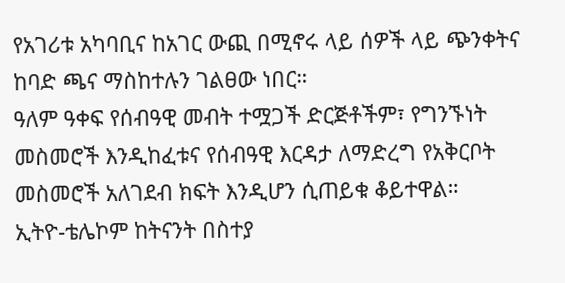የአገሪቱ አካባቢና ከአገር ውጪ በሚኖሩ ላይ ሰዎች ላይ ጭንቀትና ከባድ ጫና ማስከተሉን ገልፀው ነበር።
ዓለም ዓቀፍ የሰብዓዊ መብት ተሟጋች ድርጅቶችም፣ የግንኙነት መስመሮች እንዲከፈቱና የሰብዓዊ እርዳታ ለማድረግ የአቅርቦት መስመሮች አለገደብ ክፍት እንዲሆን ሲጠይቁ ቆይተዋል።
ኢትዮ-ቴሌኮም ከትናንት በስተያ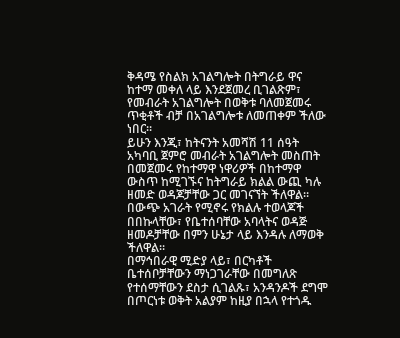ቅዳሜ የስልክ አገልግሎት በትግራይ ዋና ከተማ መቀለ ላይ እንደጀመረ ቢገልጽም፣ የመብራት አገልግሎት በወቅቱ ባለመጀመሩ ጥቂቶች ብቻ በአገልግሎቱ ለመጠቀም ችለው ነበር።
ይሁን እንጂ፣ ከትናንት አመሻሽ 11 ሰዓት አካባቢ ጀምሮ መብራት አገልግሎት መስጠት በመጀመሩ የከተማዋ ነዋሪዎች በከተማዋ ውስጥ ከሚገኙና ከትግራይ ክልል ውጪ ካሉ ዘመድ ወዳጆቻቸው ጋር መገናኘት ችለዋል።
በውጭ አገራት የሚኖሩ የክልሉ ተወላጆች በበኩላቸው፣ የቤተሰባቸው አባላትና ወዳጅ ዘመዶቻቸው በምን ሁኔታ ላይ እንዳሉ ለማወቅ ችለዋል።
በማኅበራዊ ሚድያ ላይ፣ በርካቶች ቤተሰቦቻቸውን ማነጋገራቸው በመግለጽ የተሰማቸውን ደስታ ሲገልጹ፣ አንዳንዶች ደግሞ በጦርነቱ ወቅት አልያም ከዚያ በኋላ የተጎዱ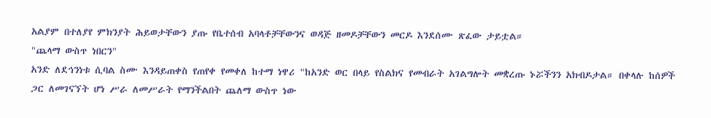አልያም በተለያየ ምክንያት ሕይወታቸውን ያጡ የቤተሰብ አባላቶቻቸውንና ወዳጅ ዘመዶቻቸውን መርዶ እንደሰሙ ጽፈው ታይቷል።
"ጨላማ ውስጥ ነበርን"
አንድ ለደኅንነቱ ሲባል ስሙ እንዳይጠቀስ የጠየቀ የመቀለ ከተማ ነዋሪ "ከአንድ ወር በላይ የስልክና የመብራት አገልግሎት መቋረጡ ኑሯችንን አክብዶታል። በቀላሉ ከሰዎች ጋር ለመገናኘት ሆነ ሥራ ለመሥራት የማንችልበት ጨለማ ውስጥ ነው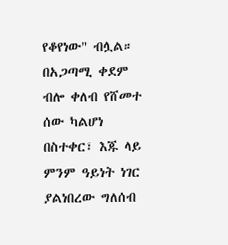የቆየነው" ብሏል።
በአጋጣሚ ቀደም ብሎ ቀለብ የሸመተ ሰው ካልሆነ በስተቀር፣ እጁ ላይ ምንም ዓይነት ነገር ያልነበረው ግለሰብ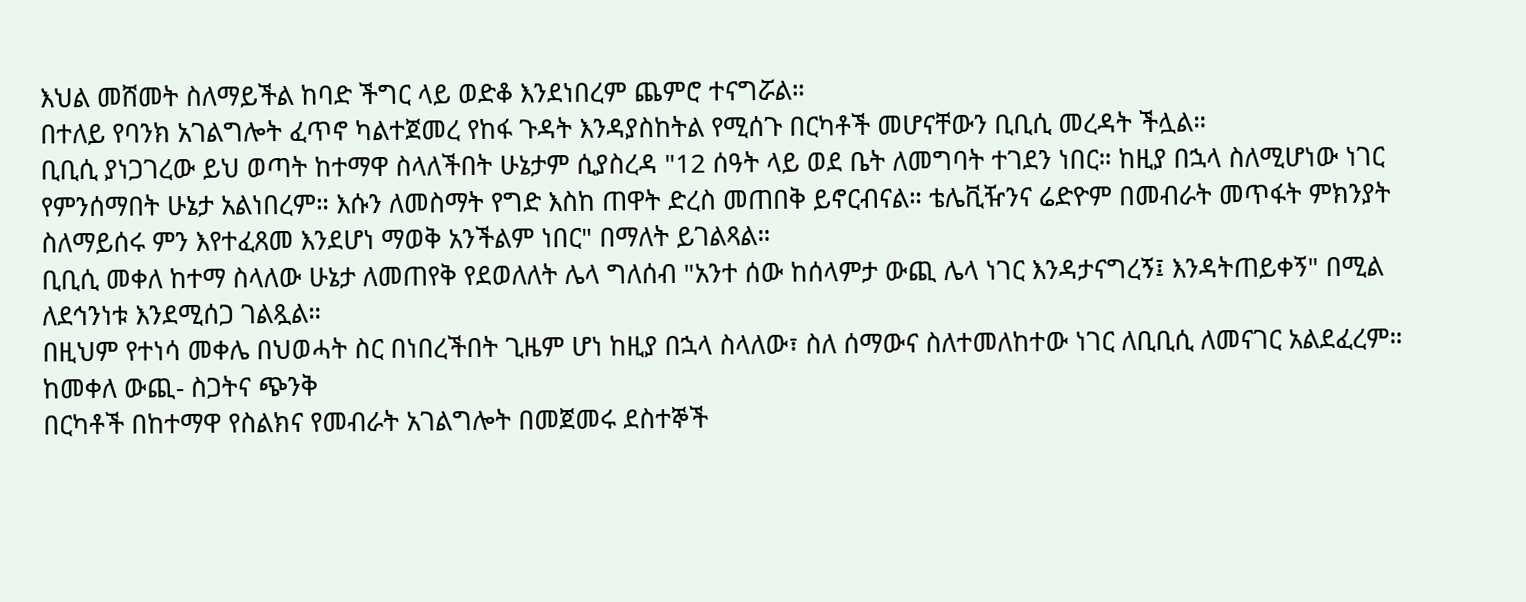እህል መሸመት ስለማይችል ከባድ ችግር ላይ ወድቆ እንደነበረም ጨምሮ ተናግሯል።
በተለይ የባንክ አገልግሎት ፈጥኖ ካልተጀመረ የከፋ ጉዳት እንዳያስከትል የሚሰጉ በርካቶች መሆናቸውን ቢቢሲ መረዳት ችሏል።
ቢቢሲ ያነጋገረው ይህ ወጣት ከተማዋ ስላለችበት ሁኔታም ሲያስረዳ "12 ሰዓት ላይ ወደ ቤት ለመግባት ተገደን ነበር። ከዚያ በኋላ ስለሚሆነው ነገር የምንሰማበት ሁኔታ አልነበረም። እሱን ለመስማት የግድ እስከ ጠዋት ድረስ መጠበቅ ይኖርብናል። ቴሌቪዥንና ሬድዮም በመብራት መጥፋት ምክንያት ስለማይሰሩ ምን እየተፈጸመ እንደሆነ ማወቅ አንችልም ነበር" በማለት ይገልጻል።
ቢቢሲ መቀለ ከተማ ስላለው ሁኔታ ለመጠየቅ የደወለለት ሌላ ግለሰብ "አንተ ሰው ከሰላምታ ውጪ ሌላ ነገር እንዳታናግረኝ፤ እንዳትጠይቀኝ" በሚል ለደኅንነቱ እንደሚሰጋ ገልጿል።
በዚህም የተነሳ መቀሌ በህወሓት ስር በነበረችበት ጊዜም ሆነ ከዚያ በኋላ ስላለው፣ ስለ ሰማውና ስለተመለከተው ነገር ለቢቢሲ ለመናገር አልደፈረም።
ከመቀለ ውጪ- ስጋትና ጭንቅ
በርካቶች በከተማዋ የስልክና የመብራት አገልግሎት በመጀመሩ ደስተኞች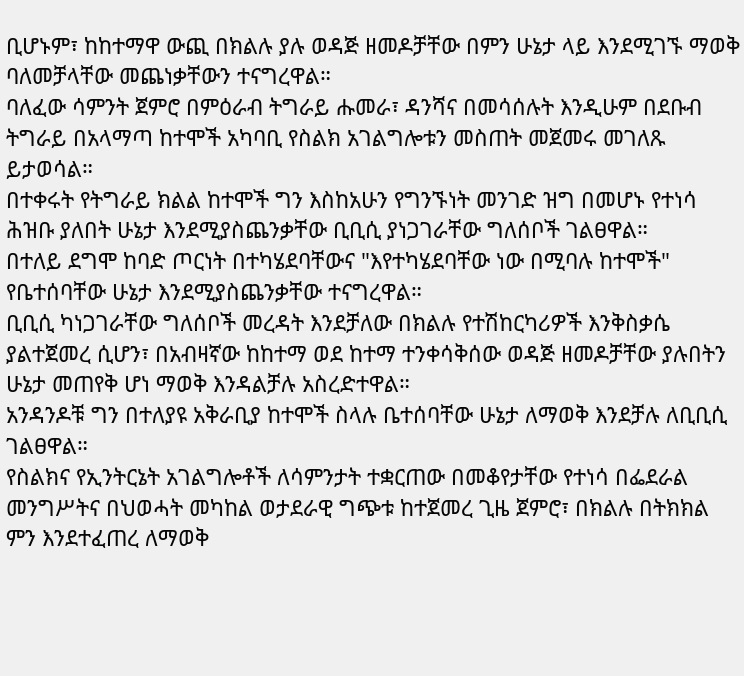ቢሆኑም፣ ከከተማዋ ውጪ በክልሉ ያሉ ወዳጅ ዘመዶቻቸው በምን ሁኔታ ላይ እንደሚገኙ ማወቅ ባለመቻላቸው መጨነቃቸውን ተናግረዋል።
ባለፈው ሳምንት ጀምሮ በምዕራብ ትግራይ ሑመራ፣ ዳንሻና በመሳሰሉት እንዲሁም በደቡብ ትግራይ በአላማጣ ከተሞች አካባቢ የስልክ አገልግሎቱን መስጠት መጀመሩ መገለጹ ይታወሳል።
በተቀሩት የትግራይ ክልል ከተሞች ግን እስከአሁን የግንኙነት መንገድ ዝግ በመሆኑ የተነሳ ሕዝቡ ያለበት ሁኔታ እንደሚያስጨንቃቸው ቢቢሲ ያነጋገራቸው ግለሰቦች ገልፀዋል።
በተለይ ደግሞ ከባድ ጦርነት በተካሄደባቸውና "እየተካሄደባቸው ነው በሚባሉ ከተሞች" የቤተሰባቸው ሁኔታ እንደሚያስጨንቃቸው ተናግረዋል።
ቢቢሲ ካነጋገራቸው ግለሰቦች መረዳት እንደቻለው በክልሉ የተሽከርካሪዎች እንቅስቃሴ ያልተጀመረ ሲሆን፣ በአብዛኛው ከከተማ ወደ ከተማ ተንቀሳቅሰው ወዳጅ ዘመዶቻቸው ያሉበትን ሁኔታ መጠየቅ ሆነ ማወቅ እንዳልቻሉ አስረድተዋል።
አንዳንዶቹ ግን በተለያዩ አቅራቢያ ከተሞች ስላሉ ቤተሰባቸው ሁኔታ ለማወቅ እንደቻሉ ለቢቢሲ ገልፀዋል።
የስልክና የኢንትርኔት አገልግሎቶች ለሳምንታት ተቋርጠው በመቆየታቸው የተነሳ በፌደራል መንግሥትና በህወሓት መካከል ወታደራዊ ግጭቱ ከተጀመረ ጊዜ ጀምሮ፣ በክልሉ በትክክል ምን እንደተፈጠረ ለማወቅ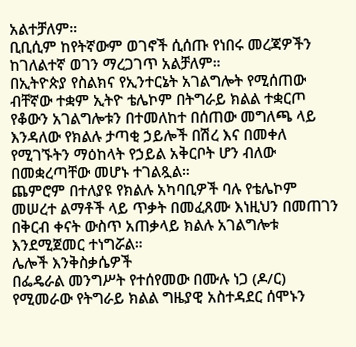አልተቻለም።
ቢቢሲም ከየትኛውም ወገኖች ሲሰጡ የነበሩ መረጃዎችን ከገለልተኛ ወገን ማረጋገጥ አልቻለም።
በኢትዮጵያ የስልክና የኢንተርኔት አገልግሎት የሚሰጠው ብቸኛው ተቋም ኢትዮ ቴሌኮም በትግራይ ክልል ተቋርጦ የቆውን አገልግሎቱን በተመለከተ በሰጠው መግለጫ ላይ እንዳለው የክልሉ ታጣቂ ኃይሎች በሽረ እና በመቀለ የሚገኙትን ማዕከላት የኃይል አቅርቦት ሆን ብለው በመቋረጣቸው መሆኑ ተገልጿል።
ጨምሮም በተለያዩ የክልሉ አካባቢዎች ባሉ የቴሌኮም መሠረተ ልማቶች ላይ ጥቃት በመፈጸሙ እነዚህን በመጠገን በቅርብ ቀናት ውስጥ አጠቃላይ ክልሉ አገልግሎቱ እንደሚጀመር ተነግሯል።
ሌሎች እንቅስቃሴዎች
በፌዴራል መንግሥት የተሰየመው በሙሉ ነጋ (ዶ/ር) የሚመራው የትግራይ ክልል ግዜያዊ አስተዳደር ሰሞኑን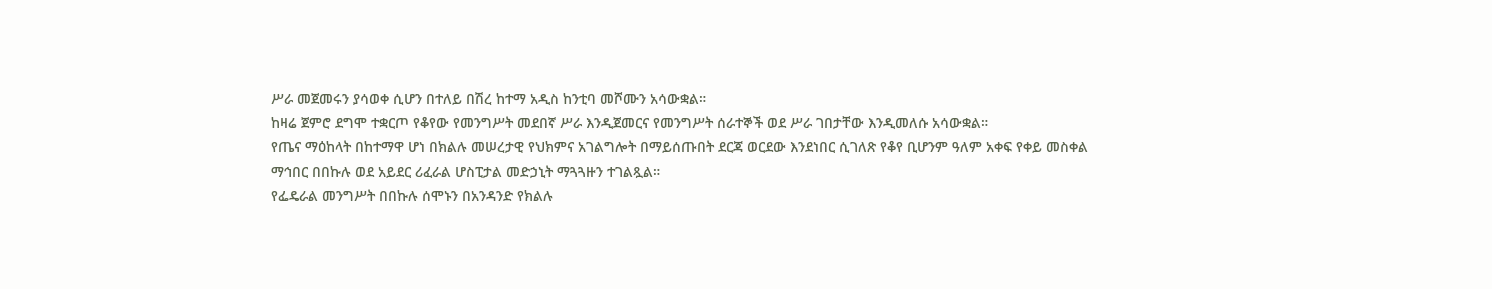ሥራ መጀመሩን ያሳወቀ ሲሆን በተለይ በሽረ ከተማ አዲስ ከንቲባ መሾሙን አሳውቋል።
ከዛሬ ጀምሮ ደግሞ ተቋርጦ የቆየው የመንግሥት መደበኛ ሥራ እንዲጀመርና የመንግሥት ሰራተኞች ወደ ሥራ ገበታቸው እንዲመለሱ አሳውቋል።
የጤና ማዕከላት በከተማዋ ሆነ በክልሉ መሠረታዊ የህክምና አገልግሎት በማይሰጡበት ደርጃ ወርደው እንደነበር ሲገለጽ የቆየ ቢሆንም ዓለም አቀፍ የቀይ መስቀል ማኅበር በበኩሉ ወደ አይደር ሪፈራል ሆስፒታል መድኃኒት ማጓጓዙን ተገልጿል።
የፌዴራል መንግሥት በበኩሉ ሰሞኑን በአንዳንድ የክልሉ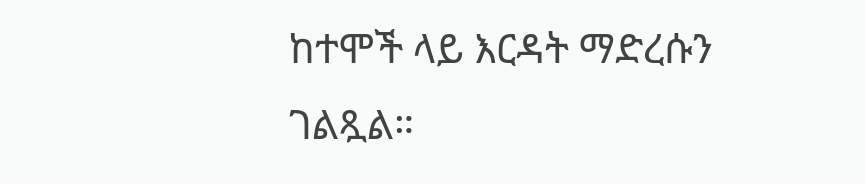ከተሞች ላይ እርዳት ማድረሱን ገልጿል።